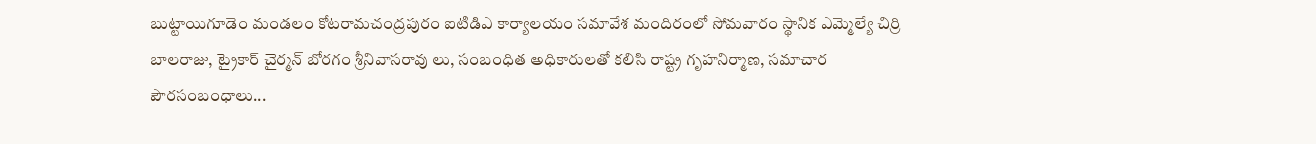బుట్టాయిగూడెం మండలం కోటరామచంద్రపురం ఐటిడిఎ కార్యాలయం సమావేశ మందిరంలో సోమవారం స్థానిక ఎమ్మెల్యే చిర్రి బాలరాజు, ట్రైకార్ చైర్మన్ బోరగం శ్రీనివాసరావు లు, సంబంధిత అధికారులతో కలిసి రాష్ట్ర గృహనిర్మాణ, సమాచార పౌరసంబంధాలు...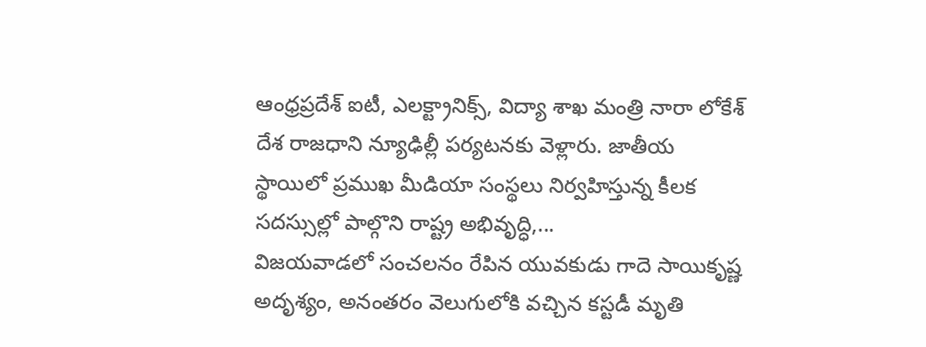ఆంధ్రప్రదేశ్ ఐటీ, ఎలక్ట్రానిక్స్, విద్యా శాఖ మంత్రి నారా లోకేశ్ దేశ రాజధాని న్యూఢిల్లీ పర్యటనకు వెళ్లారు. జాతీయ స్థాయిలో ప్రముఖ మీడియా సంస్థలు నిర్వహిస్తున్న కీలక సదస్సుల్లో పాల్గొని రాష్ట్ర అభివృద్ధి,...
విజయవాడలో సంచలనం రేపిన యువకుడు గాదె సాయికృష్ణ అదృశ్యం, అనంతరం వెలుగులోకి వచ్చిన కస్టడీ మృతి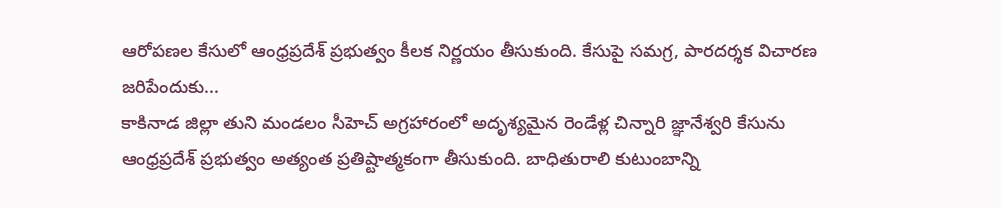ఆరోపణల కేసులో ఆంధ్రప్రదేశ్ ప్రభుత్వం కీలక నిర్ణయం తీసుకుంది. కేసుపై సమగ్ర, పారదర్శక విచారణ జరిపేందుకు...
కాకినాడ జిల్లా తుని మండలం సీహెచ్ అగ్రహారంలో అదృశ్యమైన రెండేళ్ల చిన్నారి జ్ఞానేశ్వరి కేసును ఆంధ్రప్రదేశ్ ప్రభుత్వం అత్యంత ప్రతిష్టాత్మకంగా తీసుకుంది. బాధితురాలి కుటుంబాన్ని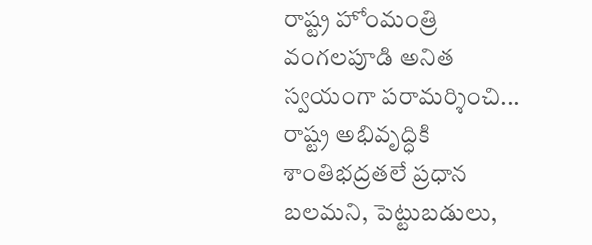రాష్ట్ర హోంమంత్రి వంగలపూడి అనిత స్వయంగా పరామర్శించి...
రాష్ట్ర అభివృద్ధికి శాంతిభద్రతలే ప్రధాన బలమని, పెట్టుబడులు,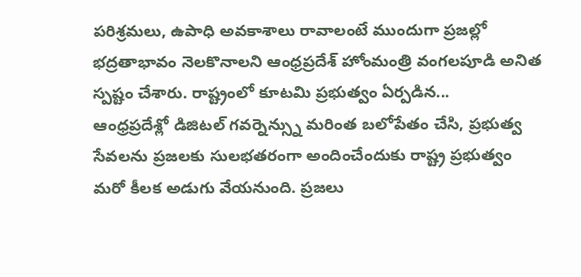పరిశ్రమలు, ఉపాధి అవకాశాలు రావాలంటే ముందుగా ప్రజల్లో భద్రతాభావం నెలకొనాలని ఆంధ్రప్రదేశ్ హోంమంత్రి వంగలపూడి అనిత స్పష్టం చేశారు. రాష్ట్రంలో కూటమి ప్రభుత్వం ఏర్పడిన...
ఆంధ్రప్రదేశ్లో డిజిటల్ గవర్నెన్స్ను మరింత బలోపేతం చేసి, ప్రభుత్వ సేవలను ప్రజలకు సులభతరంగా అందించేందుకు రాష్ట్ర ప్రభుత్వం మరో కీలక అడుగు వేయనుంది. ప్రజలు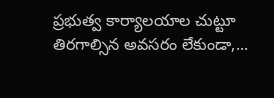ప్రభుత్వ కార్యాలయాల చుట్టూ తిరగాల్సిన అవసరం లేకుండా,...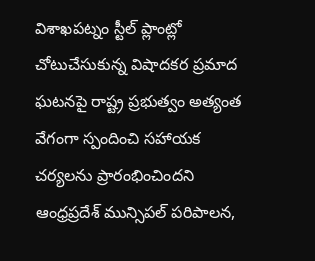విశాఖపట్నం స్టీల్ ప్లాంట్లో చోటుచేసుకున్న విషాదకర ప్రమాద ఘటనపై రాష్ట్ర ప్రభుత్వం అత్యంత వేగంగా స్పందించి సహాయక చర్యలను ప్రారంభించిందని ఆంధ్రప్రదేశ్ మున్సిపల్ పరిపాలన,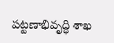పట్టణాభివృద్ధి శాఖ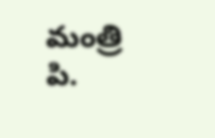మంత్రి పి.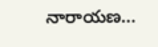నారాయణ...